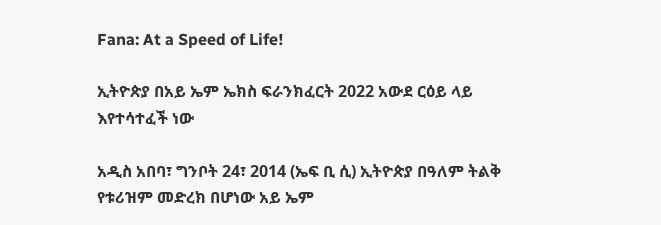Fana: At a Speed of Life!

ኢትዮጵያ በአይ ኤም ኤክስ ፍራንክፈርት 2022 አውደ ርዕይ ላይ እየተሳተፈች ነው

አዲስ አበባ፣ ግንቦት 24፣ 2014 (ኤፍ ቢ ሲ) ኢትዮጵያ በዓለም ትልቅ የቱሪዝም መድረክ በሆነው አይ ኤም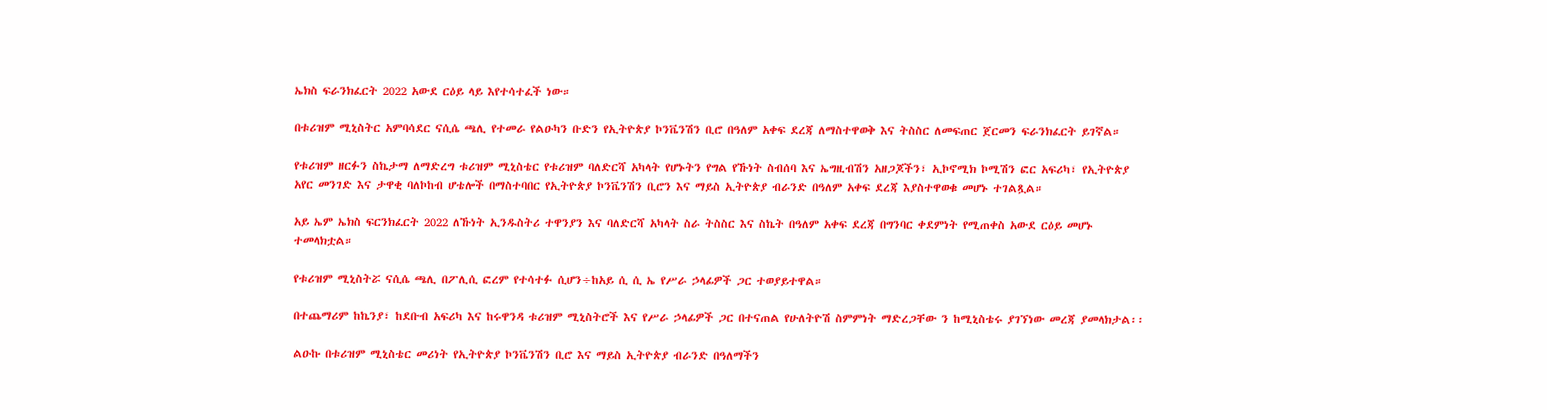ኤክስ ፍራንክፈርት 2022 አውደ ርዕይ ላይ እየተሳተፈች ነው።

በቱሪዝም ሚኒስትር አምባሳደር ናሲሴ ጫሊ የተመራ የልዑካን ቡድን የኢትዮጵያ ኮንቬንሽን ቢሮ በዓለም አቀፍ ደረጃ ለማስተዋወቅ እና ትስስር ለመፍጠር ጀርመን ፍራንክፈርት ይገኛል።

የቱሪዝም ዘርፉን ስኬታማ ለማድረግ ቱሪዝም ሚኒስቴር የቱሪዝም ባለድርሻ አካላት የሆኑትን የግል የኹነት ስብሰባ እና ኤግዚብሽን አዘጋጆችን፣ ኢኮኖሚክ ኮሚሽን ፎር አፍሪካ፣ የኢትዮጵያ አየር መንገድ እና ታዋቂ ባለኮከብ ሆቴሎች በማስተባበር የኢትዮጵያ ኮንቬንሽን ቢሮን እና ማይስ ኢትዮጵያ ብራንድ በዓለም አቀፍ ደረጃ እያስተዋወቁ መሆኑ ተገልጿል።

አይ ኤም ኤክስ ፍርንክፈርት 2022 ለኹነት ኢንዱስትሪ ተዋንያን እና ባለድርሻ አካላት ስራ ትስስር እና ስኬት በዓለም አቀፍ ደረጃ በግንባር ቀደምነት የሚጠቀስ አውደ ርዕይ መሆኑ ተመላክቷል።

የቱሪዝም ሚኒስትሯ ናሲሴ ጫሊ በፖሊሲ ፎረም የተሳተፉ ሲሆን÷ከአይ ሲ ሲ ኤ የሥራ ኃላፊዎች ጋር ተወያይተዋል።

በተጨማሪም ከኬንያ፣ ከደቡብ አፍሪካ እና ከሩዋንዳ ቱሪዝም ሚኒስትሮች እና የሥራ ኃላፊዎች ጋር በተናጠል የሁለትዮሽ ስምምነት ማድረጋቸው ን ከሚኒስቴሩ ያገኘነው መረጃ ያመላክታል፡፡

ልዑኩ በቱሪዝም ሚኒስቴር መሪነት የኢትዮጵያ ኮንቬንሽን ቢሮ እና ማይስ ኢትዮጵያ ብራንድ በዓለማችን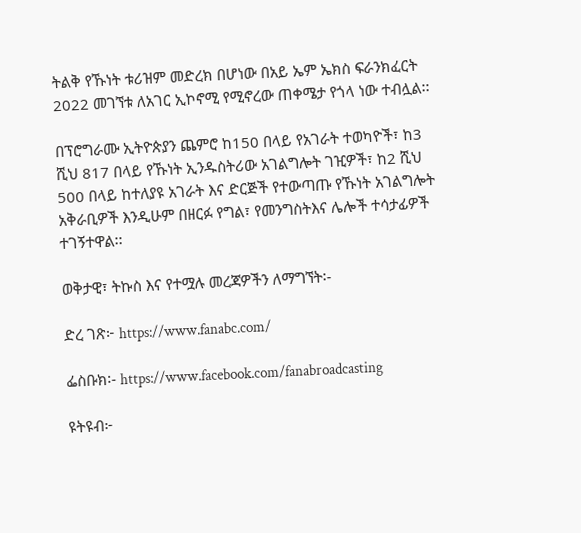ትልቅ የኹነት ቱሪዝም መድረክ በሆነው በአይ ኤም ኤክስ ፍራንክፈርት 2022 መገኘቱ ለአገር ኢኮኖሚ የሚኖረው ጠቀሜታ የጎላ ነው ተብሏል፡፡

በፕሮግራሙ ኢትዮጵያን ጨምሮ ከ150 በላይ የአገራት ተወካዮች፣ ከ3 ሺህ 817 በላይ የኹነት ኢንዱስትሪው አገልግሎት ገዢዎች፣ ከ2 ሺህ 500 በላይ ከተለያዩ አገራት እና ድርጅች የተውጣጡ የኹነት አገልግሎት አቅራቢዎች እንዲሁም በዘርፉ የግል፣ የመንግስትእና ሌሎች ተሳታፊዎች ተገኝተዋል፡፡

ወቅታዊ፣ ትኩስ እና የተሟሉ መረጃዎችን ለማግኘት፡-

ድረ ገጽ፦ https://www.fanabc.com/

ፌስቡክ፡- https://www.facebook.com/fanabroadcasting

ዩትዩብ፦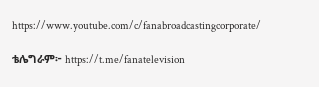https://www.youtube.com/c/fanabroadcastingcorporate/

ቴሌግራም፦ https://t.me/fanatelevision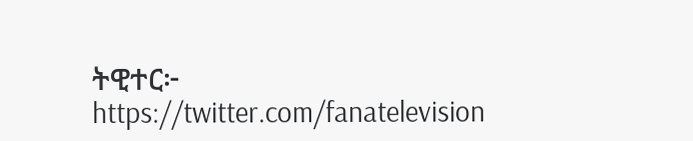ትዊተር፦ https://twitter.com/fanatelevision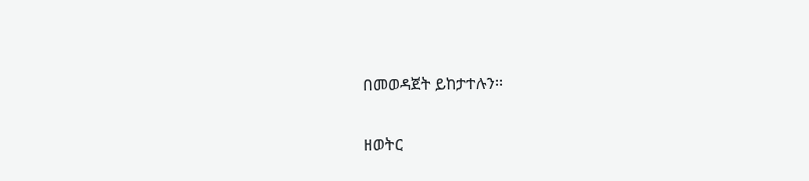በመወዳጀት ይከታተሉን፡፡

ዘወትር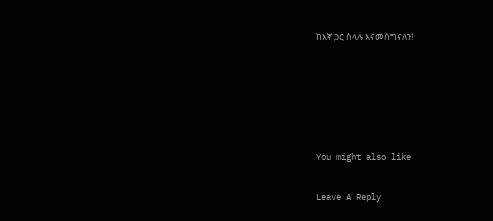ከእኛ ጋር ስላሉ እናመሰግናለን!





You might also like

Leave A Reply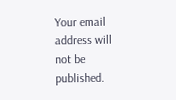Your email address will not be published.